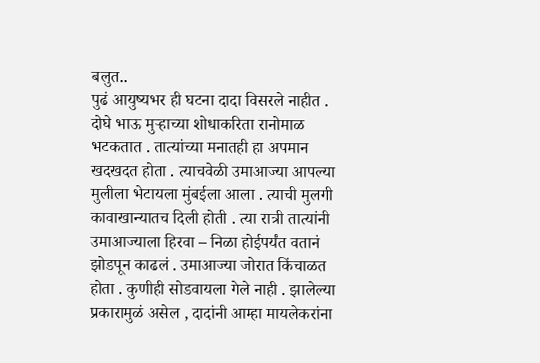बलुत..
पुढं आयुष्यभर ही घटना दादा विसरले नाहीत . दोघे भाऊ मुऱ्हाच्या शोधाकरिता रानोमाळ भटकतात . तात्यांच्या मनातही हा अपमान खदखदत होता . त्याचवेळी उमाआज्या आपल्या मुलीला भेटायला मुंबईला आला . त्याची मुलगी कावाखान्यातच दिली होती . त्या रात्री तात्यांनी उमाआज्याला हिरवा – निळा होईपर्यंत वतानं झोडपून काढलं . उमाआज्या जोरात किंचाळत होता . कुणीही सोडवायला गेले नाही . झालेल्या प्रकारामुळं असेल , दादांनी आम्हा मायलेकरांना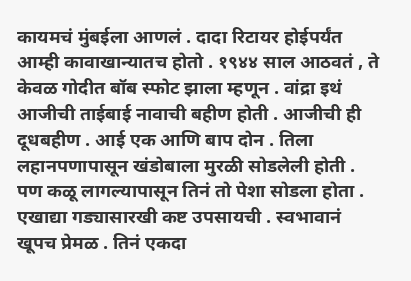कायमचं मुंबईला आणलं . दादा रिटायर होईपर्यंत आम्ही कावाखान्यातच होतो . १९४४ साल आठवतं , ते केवळ गोदीत बॉब स्फोट झाला म्हणून . वांद्रा इथं आजीची ताईबाई नावाची बहीण होती . आजीची ही दूधबहीण . आई एक आणि बाप दोन . तिला लहानपणापासून खंडोबाला मुरळी सोडलेली होती . पण कळू लागल्यापासून तिनं तो पेशा सोडला होता . एखाद्या गड्यासारखी कष्ट उपसायची . स्वभावानं खूपच प्रेमळ . तिनं एकदा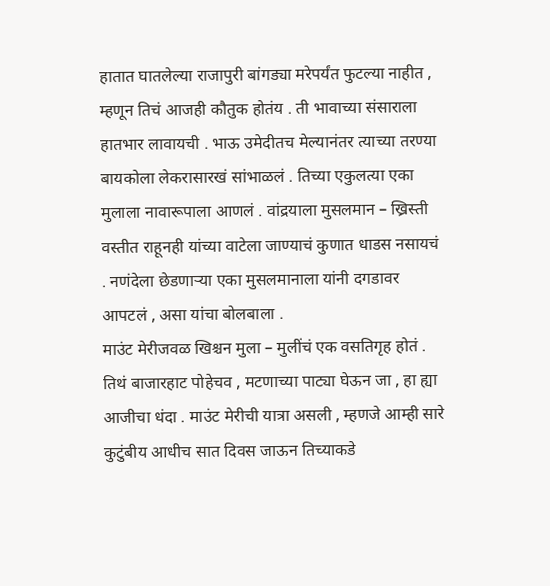हातात घातलेल्या राजापुरी बांगड्या मरेपर्यंत फुटल्या नाहीत , म्हणून तिचं आजही कौतुक होतंय . ती भावाच्या संसाराला हातभार लावायची . भाऊ उमेदीतच मेल्यानंतर त्याच्या तरण्या बायकोला लेकरासारखं सांभाळलं . तिच्या एकुलत्या एका मुलाला नावारूपाला आणलं . वांद्रयाला मुसलमान – ख्रिस्ती वस्तीत राहूनही यांच्या वाटेला जाण्याचं कुणात धाडस नसायचं . नणंदेला छेडणाऱ्या एका मुसलमानाला यांनी दगडावर आपटलं , असा यांचा बोलबाला .
माउंट मेरीजवळ खिश्चन मुला – मुलींचं एक वसतिगृह होतं . तिथं बाजारहाट पोहेचव , मटणाच्या पाट्या घेऊन जा , हा ह्या आजीचा धंदा . माउंट मेरीची यात्रा असली , म्हणजे आम्ही सारे कुटुंबीय आधीच सात दिवस जाऊन तिच्याकडे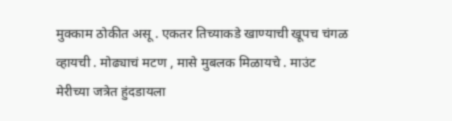मुक्काम ठोकीत असू . एकतर तिच्याकडे खाण्याची खूपच चंगळ व्हायची . मोढ्याचं मटण , मासे मुबलक मिळायचे . माउंट मेरीच्या जत्रेत हुंदडायला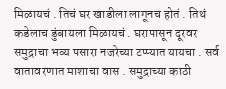मिळायचं . तिचं घर खाडीला लागूनच होतं . तिथं कडेलाच डुंबायला मिळायचं . घरापासून दूरवर समुद्राचा भव्य पसारा नजरेच्या टप्प्यात यायचा . सर्व वातावरणात माशाचा वास . समुद्राच्या काठी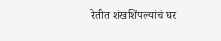रेतीत शंखशिंपल्यांचं घर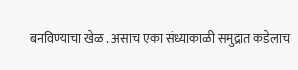बनविण्याचा खेळ . असाच एका संध्याकाळी समुद्रात कडेलाच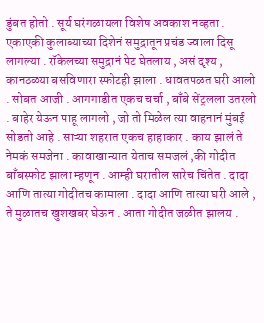डुंबत होतो . सूर्य घरंगळायला विशेष अवकाश नव्हता . एकाएकी कुलाब्याच्या दिशेनं समुद्रातून प्रचंड ज्वाला दिसू लागल्या . रॉकेलच्या समुद्रानं पेट घेतलाय , असं दृश्य , कानठळ्या बसविणारा स्फोटही झाला . धावतपळत घरी आलो . सोबत आजी . आगगाडीत एकच चर्चा , बाँबे सेंट्रलला उतरलो . बाहेर येऊन पाहू लागलो , जो तो मिळेल त्या वाहनानं मुंबई सोडतो आहे . साऱ्या शहरात एकच हाहाकार . काय झालं ते नेमकं समजेना . कावाखान्यात येताच समजलं ,की गोदीत बाँबस्फोट झाला म्हणून . आम्ही घरातील सारेच चिंतेत . दादा आणि तात्या गोदीतच कामाला . दादा आणि तात्या घरी आले , ते मुळातच खुशखबर घेऊन . आता गोदीत जळीत झालय .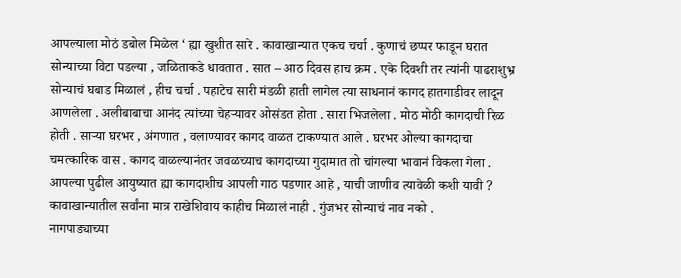आपल्याला मोठं डबोल मिळेल ‘ ह्या खुशीत सारे . कावाखान्यात एकच चर्चा . कुणाचं छप्पर फाडून घरात सोन्याच्या विटा पडल्या , जळिताकडे धावतात . सात – आठ दिवस हाच क्रम . एके दिवशी तर त्यांनी पाढराशुभ्र सोन्याचं घबाड मिळालं , हीच चर्चा . पहाटेच सारी मंडळी हाती लागेल त्या साधनानं कागद हातगाडीवर लादून आणलेला . अलीबाबाचा आनंद त्यांच्या चेहऱ्यावर ओसंडत होता . सारा भिजलेला . मोठ मोठी कागदाची रिळ होती . साऱ्या घरभर , अंगणात , वलाण्यावर कागद वाळत टाकण्यात आले . घरभर ओल्या कागदाचा चमत्कारिक वास . कागद वाळल्यानंतर जवळच्याच कागदाच्या गुदामात तो चांगल्या भावानं विकला गेला . आपल्या पुढील आयुष्यात ह्या कागदाशीच आपली गाठ पडणार आहे , याची जाणीव त्यावेळी कशी यावी ? कावाखान्यातील सर्वांना मात्र राखेशिवाय काहीच मिळालं नाही . गुंजभर सोन्याचं नाव नको .
नागपाड्याच्या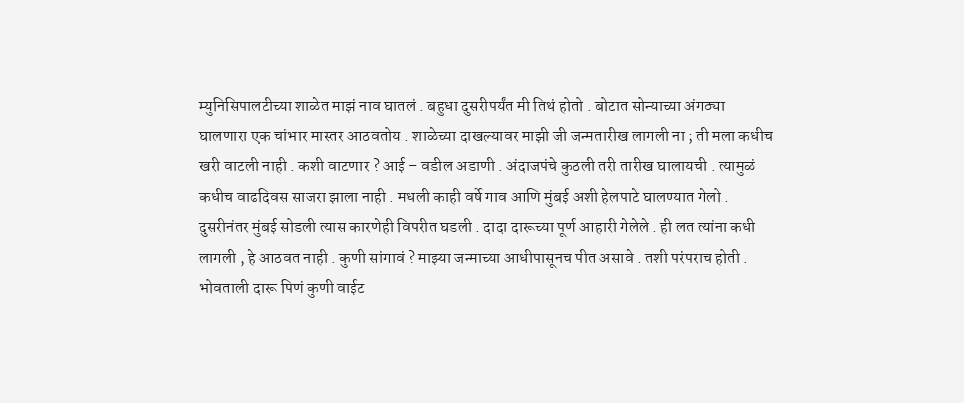म्युनिसिपालटीच्या शाळेत माझं नाव घातलं . बहुधा दुसरीपर्यंत मी तिथं होतो . बोटात सोन्याच्या अंगठ्या घालणारा एक चांभार मास्तर आठवतोय . शाळेच्या दाखल्यावर माझी जी जन्मतारीख लागली ना ; ती मला कधीच खरी वाटली नाही . कशी वाटणार ? आई – वडील अडाणी . अंदाजपंचे कुठली तरी तारीख घालायची . त्यामुळं कधीच वाढदिवस साजरा झाला नाही . मधली काही वर्षे गाव आणि मुंबई अशी हेलपाटे घालण्यात गेलो . दुसरीनंतर मुंबई सोडली त्यास कारणेही विपरीत घडली . दादा दारूच्या पूर्ण आहारी गेलेले . ही लत त्यांना कधी लागली , हे आठवत नाही . कुणी सांगावं ? माझ्या जन्माच्या आधीपासूनच पीत असावे . तशी परंपराच होती . भोवताली दारू पिणं कुणी वाईट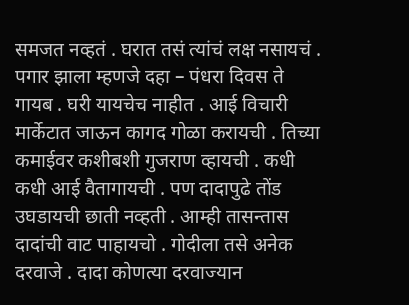समजत नव्हतं . घरात तसं त्यांचं लक्ष नसायचं . पगार झाला म्हणजे दहा – पंधरा दिवस ते गायब . घरी यायचेच नाहीत . आई विचारी मार्केटात जाऊन कागद गोळा करायची . तिच्या कमाईवर कशीबशी गुजराण व्हायची . कधी कधी आई वैतागायची . पण दादापुढे तोंड उघडायची छाती नव्हती . आम्ही तासन्तास दादांची वाट पाहायचो . गोदीला तसे अनेक दरवाजे . दादा कोणत्या दरवाज्यान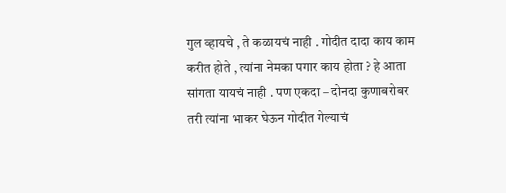गुल व्हायचे , ते कळायचं नाही . गोदीत दादा काय काम करीत होते , त्यांना नेमका पगार काय होता ? हे आता सांगता यायचं नाही . पण एकदा – दोनदा कुणाबरोबर तरी त्यांना भाकर घेऊन गोदीत गेल्याचं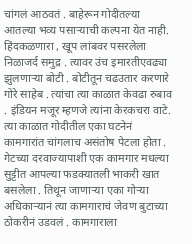चांगलं आठवतं . बाहेरून गोदीतल्या आतल्या भव्य पसाऱ्याची कल्पना येत नाही. हिंदकळणारा , खूप लांबवर पसरलेला निळाजर्द समुद्र . त्यावर उंच इमारतीएवढ्या झुलणाऱ्या बोटी . बोटीतून चढउतार करणारे गोरे साहेब . त्यांचा त्या काळात केवढा रुबाव . इंडियन मजूर म्हणजे त्यांना केरकचरा वाटे.
त्या काळात गोदीतील एका घटनेनं कामगारांत चांगलाच असंतोष पेटला होता . गेटच्या दरवाज्यापाशी एक कामगार मधल्या सुट्टीत आपल्या फडक्यातली भाकरी खात बसलेला . तिथून जाणाऱ्या एका गोऱ्या अधिकाऱ्यानं त्या कामगाराचं जेवण बुटाच्या ठोकरीनं उडवलं . कामगाराला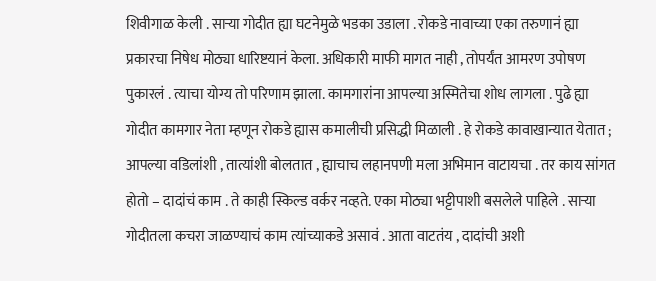शिवीगाळ केली . साऱ्या गोदीत ह्या घटनेमुळे भडका उडाला . रोकडे नावाच्या एका तरुणानं ह्या प्रकारचा निषेध मोठ्या धारिष्टयानं केला. अधिकारी माफी मागत नाही , तोपर्यंत आमरण उपोषण पुकारलं . त्याचा योग्य तो परिणाम झाला. कामगारांना आपल्या अस्मितेचा शोध लागला . पुढे ह्या गोदीत कामगार नेता म्हणून रोकडे ह्यास कमालीची प्रसिद्धी मिळाली . हे रोकडे कावाखान्यात येतात ; आपल्या वडिलांशी , तात्यांशी बोलतात , ह्याचाच लहानपणी मला अभिमान वाटायचा . तर काय सांगत होतो – दादांचं काम . ते काही स्किल्ड वर्कर नव्हते. एका मोठ्या भट्टीपाशी बसलेले पाहिले . साऱ्या गोदीतला कचरा जाळण्याचं काम त्यांच्याकडे असावं . आता वाटतंय , दादांची अशी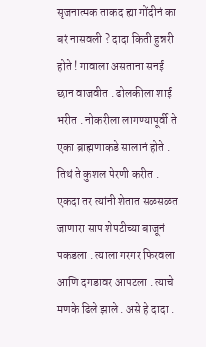सृजनात्मक ताकद ह्या गोंदीनं का बरं नासवली ? दादा किती हुन्नरी होते ! गावाला असताना सनई छान वाजवीत . ढोलकीला शाई भरीत . नोकरीला लागण्यापूर्वी ते एका ब्राह्मणाकडे सालानं होते . तिथं ते कुशल पेरणी करीत . एकदा तर त्यांनी शेतात सळसळत जाणारा साप शेपटीच्या बाजूनं पकडला . त्याला गरगर फिरवला आणि दगडावर आपटला . त्याचे मणके ढिले झाले . असे हे दादा .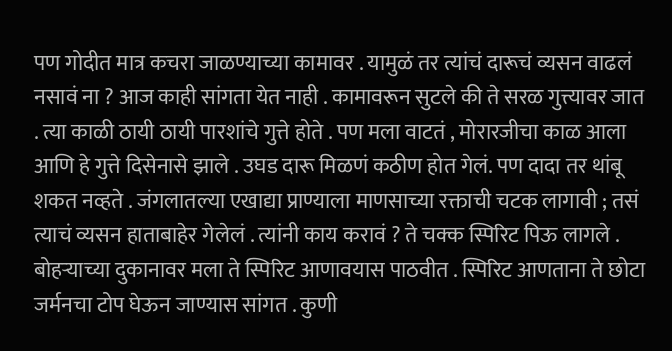पण गोदीत मात्र कचरा जाळण्याच्या कामावर . यामुळं तर त्यांचं दारूचं व्यसन वाढलं नसावं ना ? आज काही सांगता येत नाही . कामावरून सुटले की ते सरळ गुत्त्यावर जात . त्या काळी ठायी ठायी पारशांचे गुत्ते होते . पण मला वाटतं , मोरारजीचा काळ आला आणि हे गुत्ते दिसेनासे झाले . उघड दारू मिळणं कठीण होत गेलं. पण दादा तर थांबू शकत नव्हते . जंगलातल्या एखाद्या प्राण्याला माणसाच्या रक्ताची चटक लागावी ; तसं त्याचं व्यसन हाताबाहेर गेलेलं . त्यांनी काय करावं ? ते चक्क स्पिरिट पिऊ लागले . बोहऱ्याच्या दुकानावर मला ते स्पिरिट आणावयास पाठवीत . स्पिरिट आणताना ते छोटा जर्मनचा टोप घेऊन जाण्यास सांगत . कुणी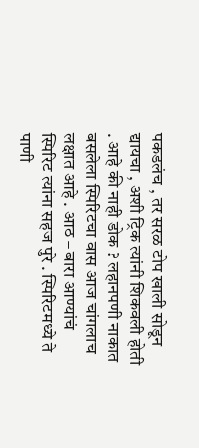पकडलंच , तर सरळ टोप खाली सोडून द्यायचा , अशी ट्रिक त्यांनी शिकवली होती . आहे की नाही डोक ? लहानपणी नाकात बसलेला स्पिरिटचा वास आज चांगलाच लक्षात आहे . आठ – बारा आण्यांचं स्पिरिट त्यांना सहज पुरे . स्पिरिटमध्ये ते पाणी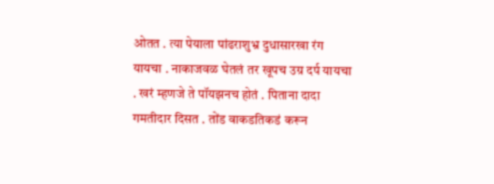ओतत . त्या पेयाला पांढराशुभ्र दुधासारखा रंग यायचा . नाकाजवळ घेतलं तर खूपच उग्र दर्प यायचा . खरं म्हणजे ते पॉयझनच होतं . पिताना दादा गमतीदार दिसत . तोंड वाकडतिकडं करून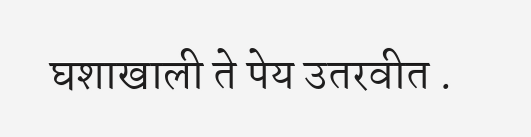घशाखाली ते पेय उतरवीत .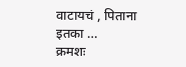वाटायचं , पिताना इतका …
क्रमशः